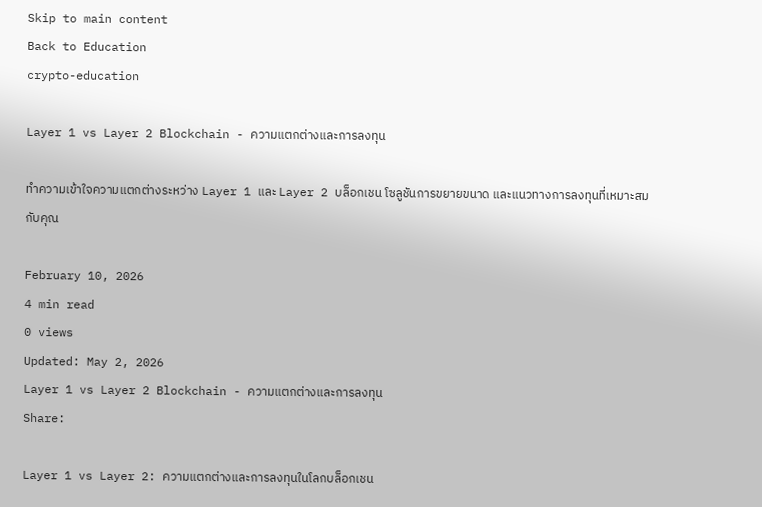Skip to main content
Back to Education
crypto-education

Layer 1 vs Layer 2 Blockchain - ความแตกต่างและการลงทุน

ทำความเข้าใจความแตกต่างระหว่าง Layer 1 และ Layer 2 บล็อกเชน โซลูชันการขยายขนาด และแนวทางการลงทุนที่เหมาะสมกับคุณ

February 10, 2026
4 min read
0 views
Updated: May 2, 2026
Layer 1 vs Layer 2 Blockchain - ความแตกต่างและการลงทุน
Share:

Layer 1 vs Layer 2: ความแตกต่างและการลงทุนในโลกบล็อกเชน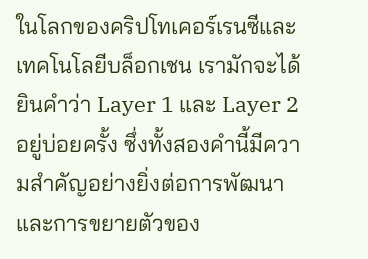ในโลกของคริปโทเคอร์เรนซีและเทคโนโลยีบล็อกเชน เรามักจะได้ยินคำว่า Layer 1 และ Layer 2 อยู่บ่อยครั้ง ซึ่งทั้งสองคำนี้มีความสำคัญอย่างยิ่งต่อการพัฒนาและการขยายตัวของ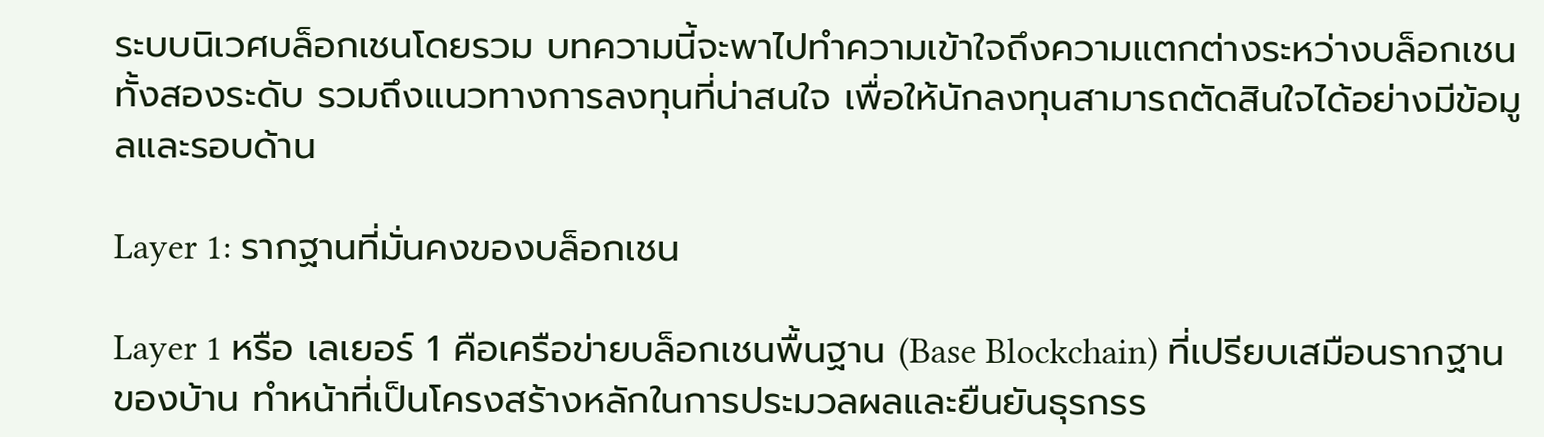ระบบนิเวศบล็อกเชนโดยรวม บทความนี้จะพาไปทำความเข้าใจถึงความแตกต่างระหว่างบล็อกเชนทั้งสองระดับ รวมถึงแนวทางการลงทุนที่น่าสนใจ เพื่อให้นักลงทุนสามารถตัดสินใจได้อย่างมีข้อมูลและรอบด้าน

Layer 1: รากฐานที่มั่นคงของบล็อกเชน

Layer 1 หรือ เลเยอร์ 1 คือเครือข่ายบล็อกเชนพื้นฐาน (Base Blockchain) ที่เปรียบเสมือนรากฐานของบ้าน ทำหน้าที่เป็นโครงสร้างหลักในการประมวลผลและยืนยันธุรกรร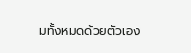มทั้งหมดด้วยตัวเอง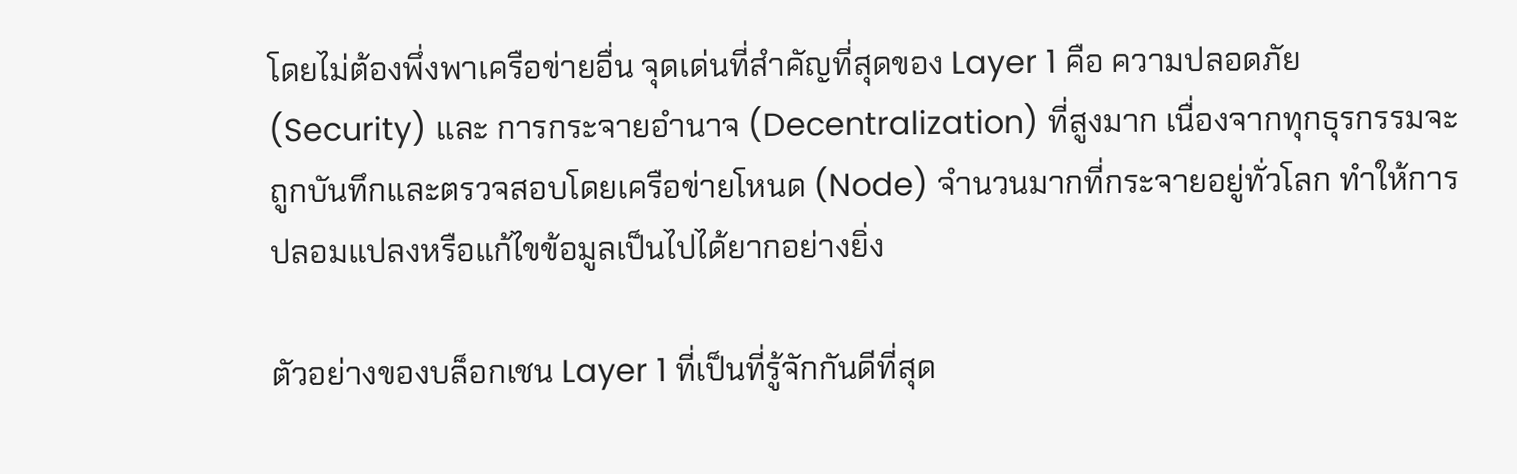โดยไม่ต้องพึ่งพาเครือข่ายอื่น จุดเด่นที่สำคัญที่สุดของ Layer 1 คือ ความปลอดภัย (Security) และ การกระจายอำนาจ (Decentralization) ที่สูงมาก เนื่องจากทุกธุรกรรมจะถูกบันทึกและตรวจสอบโดยเครือข่ายโหนด (Node) จำนวนมากที่กระจายอยู่ทั่วโลก ทำให้การปลอมแปลงหรือแก้ไขข้อมูลเป็นไปได้ยากอย่างยิ่ง

ตัวอย่างของบล็อกเชน Layer 1 ที่เป็นที่รู้จักกันดีที่สุด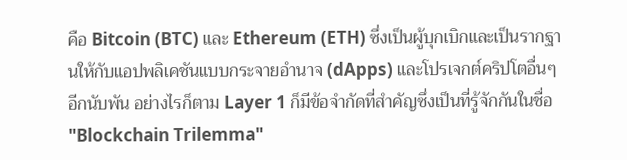คือ Bitcoin (BTC) และ Ethereum (ETH) ซึ่งเป็นผู้บุกเบิกและเป็นรากฐานให้กับแอปพลิเคชันแบบกระจายอำนาจ (dApps) และโปรเจกต์คริปโตอื่นๆ อีกนับพัน อย่างไรก็ตาม Layer 1 ก็มีข้อจำกัดที่สำคัญซึ่งเป็นที่รู้จักกันในชื่อ "Blockchain Trilemma"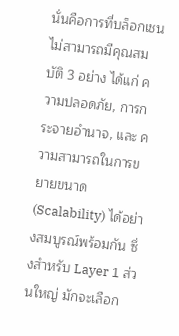นั่นคือการที่บล็อกเชนไม่สามารถมีคุณสมบัติ 3 อย่าง ได้แก่ ความปลอดภัย, การกระจายอำนาจ, และ ความสามารถในการขยายขนาด (Scalability) ได้อย่างสมบูรณ์พร้อมกัน ซึ่งสำหรับ Layer 1 ส่วนใหญ่ มักจะเลือก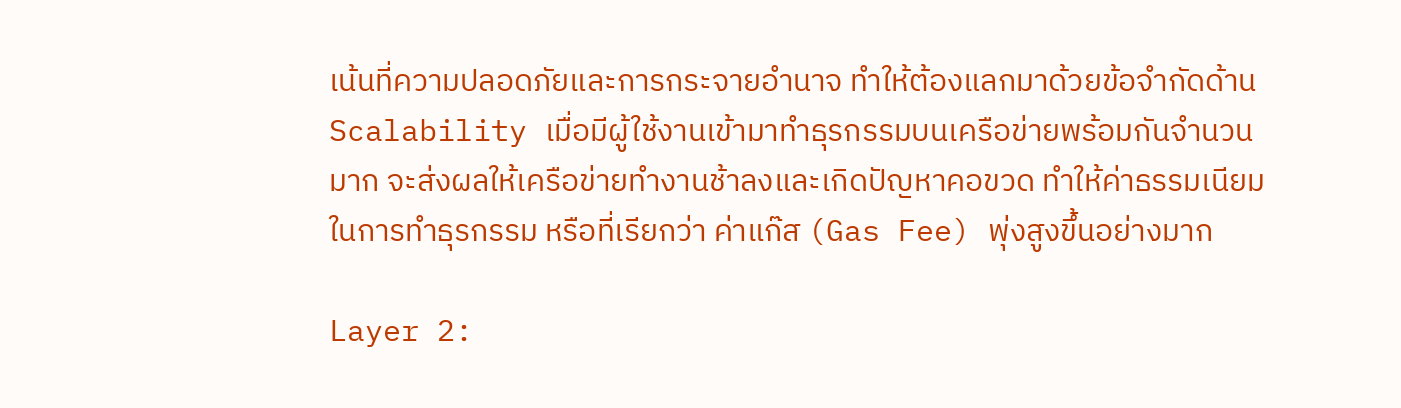เน้นที่ความปลอดภัยและการกระจายอำนาจ ทำให้ต้องแลกมาด้วยข้อจำกัดด้าน Scalability เมื่อมีผู้ใช้งานเข้ามาทำธุรกรรมบนเครือข่ายพร้อมกันจำนวนมาก จะส่งผลให้เครือข่ายทำงานช้าลงและเกิดปัญหาคอขวด ทำให้ค่าธรรมเนียมในการทำธุรกรรม หรือที่เรียกว่า ค่าแก๊ส (Gas Fee) พุ่งสูงขึ้นอย่างมาก

Layer 2: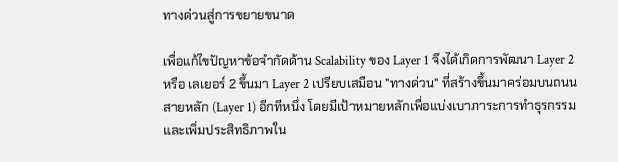ทางด่วนสู่การขยายขนาด

เพื่อแก้ไขปัญหาข้อจำกัดด้าน Scalability ของ Layer 1 จึงได้เกิดการพัฒนา Layer 2 หรือ เลเยอร์ 2 ขึ้นมา Layer 2 เปรียบเสมือน "ทางด่วน" ที่สร้างขึ้นมาคร่อมบนถนนสายหลัก (Layer 1) อีกทีหนึ่ง โดยมีเป้าหมายหลักเพื่อแบ่งเบาภาระการทำธุรกรรมและเพิ่มประสิทธิภาพใน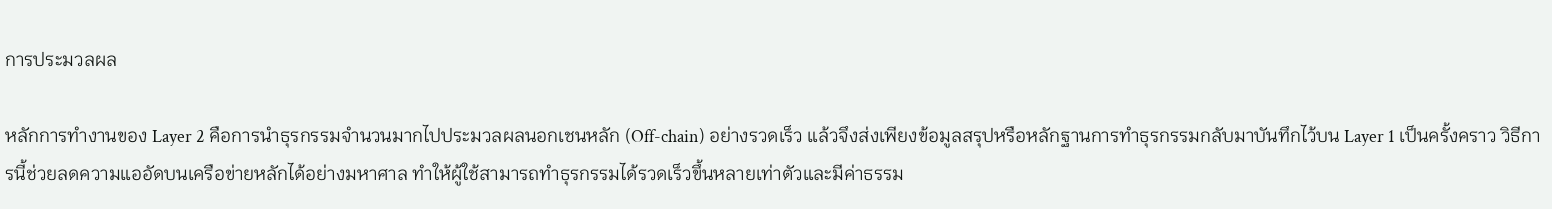การประมวลผล

หลักการทำงานของ Layer 2 คือการนำธุรกรรมจำนวนมากไปประมวลผลนอกเชนหลัก (Off-chain) อย่างรวดเร็ว แล้วจึงส่งเพียงข้อมูลสรุปหรือหลักฐานการทำธุรกรรมกลับมาบันทึกไว้บน Layer 1 เป็นครั้งคราว วิธีการนี้ช่วยลดความแออัดบนเครือข่ายหลักได้อย่างมหาศาล ทำให้ผู้ใช้สามารถทำธุรกรรมได้รวดเร็วขึ้นหลายเท่าตัวและมีค่าธรรม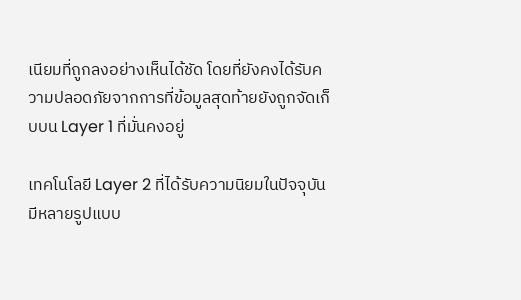เนียมที่ถูกลงอย่างเห็นได้ชัด โดยที่ยังคงได้รับความปลอดภัยจากการที่ข้อมูลสุดท้ายยังถูกจัดเก็บบน Layer 1 ที่มั่นคงอยู่

เทคโนโลยี Layer 2 ที่ได้รับความนิยมในปัจจุบันมีหลายรูปแบบ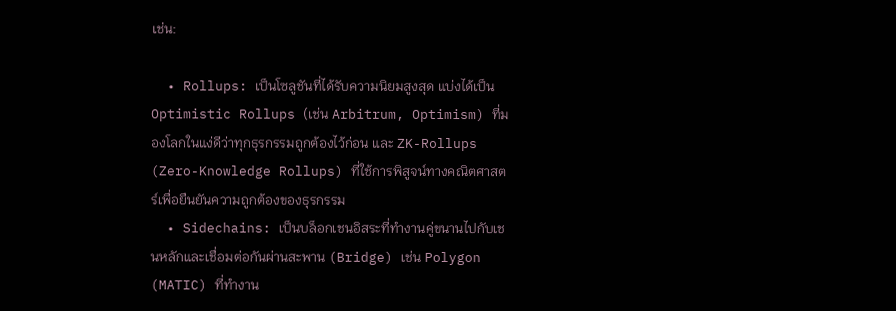เช่น:

  • Rollups: เป็นโซลูชันที่ได้รับความนิยมสูงสุด แบ่งได้เป็น Optimistic Rollups (เช่น Arbitrum, Optimism) ที่มองโลกในแง่ดีว่าทุกธุรกรรมถูกต้องไว้ก่อน และ ZK-Rollups (Zero-Knowledge Rollups) ที่ใช้การพิสูจน์ทางคณิตศาสตร์เพื่อยืนยันความถูกต้องของธุรกรรม
  • Sidechains: เป็นบล็อกเชนอิสระที่ทำงานคู่ขนานไปกับเชนหลักและเชื่อมต่อกันผ่านสะพาน (Bridge) เช่น Polygon (MATIC) ที่ทำงาน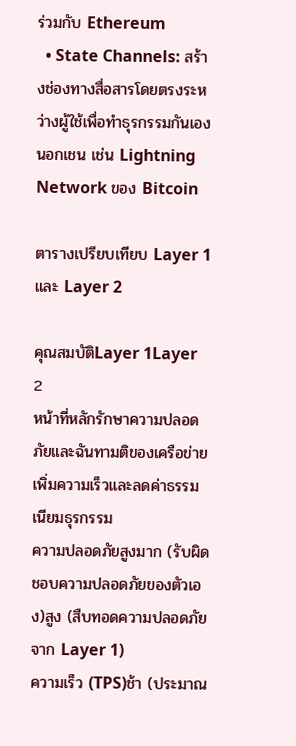ร่วมกับ Ethereum
  • State Channels: สร้างช่องทางสื่อสารโดยตรงระหว่างผู้ใช้เพื่อทำธุรกรรมกันเองนอกเชน เช่น Lightning Network ของ Bitcoin

ตารางเปรียบเทียบ Layer 1 และ Layer 2

คุณสมบัติLayer 1Layer 2
หน้าที่หลักรักษาความปลอดภัยและฉันทามติของเครือข่ายเพิ่มความเร็วและลดค่าธรรมเนียมธุรกรรม
ความปลอดภัยสูงมาก (รับผิดชอบความปลอดภัยของตัวเอง)สูง (สืบทอดความปลอดภัยจาก Layer 1)
ความเร็ว (TPS)ช้า (ประมาณ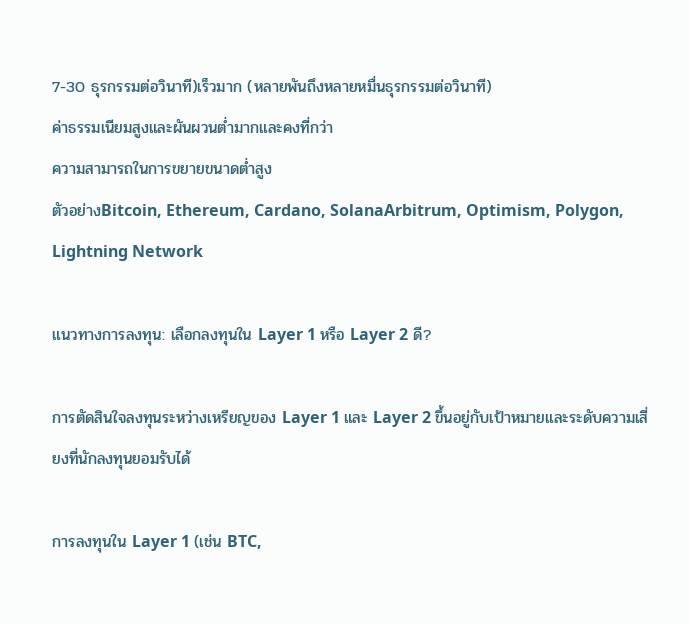7-30 ธุรกรรมต่อวินาที)เร็วมาก (หลายพันถึงหลายหมื่นธุรกรรมต่อวินาที)
ค่าธรรมเนียมสูงและผันผวนต่ำมากและคงที่กว่า
ความสามารถในการขยายขนาดต่ำสูง
ตัวอย่างBitcoin, Ethereum, Cardano, SolanaArbitrum, Optimism, Polygon, Lightning Network

แนวทางการลงทุน: เลือกลงทุนใน Layer 1 หรือ Layer 2 ดี?

การตัดสินใจลงทุนระหว่างเหรียญของ Layer 1 และ Layer 2 ขึ้นอยู่กับเป้าหมายและระดับความเสี่ยงที่นักลงทุนยอมรับได้

การลงทุนใน Layer 1 (เช่น BTC,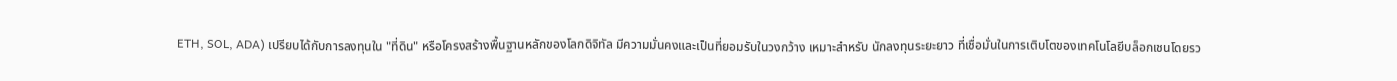ETH, SOL, ADA) เปรียบได้กับการลงทุนใน "ที่ดิน" หรือโครงสร้างพื้นฐานหลักของโลกดิจิทัล มีความมั่นคงและเป็นที่ยอมรับในวงกว้าง เหมาะสำหรับ นักลงทุนระยะยาว ที่เชื่อมั่นในการเติบโตของเทคโนโลยีบล็อกเชนโดยรว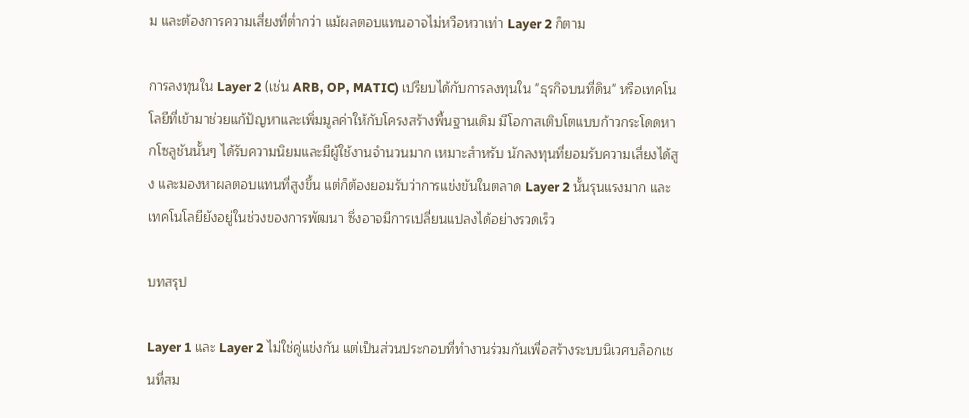ม และต้องการความเสี่ยงที่ต่ำกว่า แม้ผลตอบแทนอาจไม่หวือหวาเท่า Layer 2 ก็ตาม

การลงทุนใน Layer 2 (เช่น ARB, OP, MATIC) เปรียบได้กับการลงทุนใน "ธุรกิจบนที่ดิน" หรือเทคโนโลยีที่เข้ามาช่วยแก้ปัญหาและเพิ่มมูลค่าให้กับโครงสร้างพื้นฐานเดิม มีโอกาสเติบโตแบบก้าวกระโดดหากโซลูชันนั้นๆ ได้รับความนิยมและมีผู้ใช้งานจำนวนมาก เหมาะสำหรับ นักลงทุนที่ยอมรับความเสี่ยงได้สูง และมองหาผลตอบแทนที่สูงขึ้น แต่ก็ต้องยอมรับว่าการแข่งขันในตลาด Layer 2 นั้นรุนแรงมาก และเทคโนโลยียังอยู่ในช่วงของการพัฒนา ซึ่งอาจมีการเปลี่ยนแปลงได้อย่างรวดเร็ว

บทสรุป

Layer 1 และ Layer 2 ไม่ใช่คู่แข่งกัน แต่เป็นส่วนประกอบที่ทำงานร่วมกันเพื่อสร้างระบบนิเวศบล็อกเชนที่สม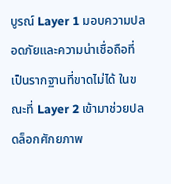บูรณ์ Layer 1 มอบความปลอดภัยและความน่าเชื่อถือที่เป็นรากฐานที่ขาดไม่ได้ ในขณะที่ Layer 2 เข้ามาช่วยปลดล็อกศักยภาพ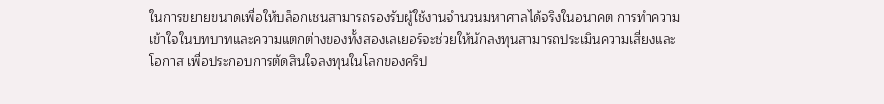ในการขยายขนาดเพื่อให้บล็อกเชนสามารถรองรับผู้ใช้งานจำนวนมหาศาลได้จริงในอนาคต การทำความเข้าใจในบทบาทและความแตกต่างของทั้งสองเลเยอร์จะช่วยให้นักลงทุนสามารถประเมินความเสี่ยงและโอกาส เพื่อประกอบการตัดสินใจลงทุนในโลกของคริป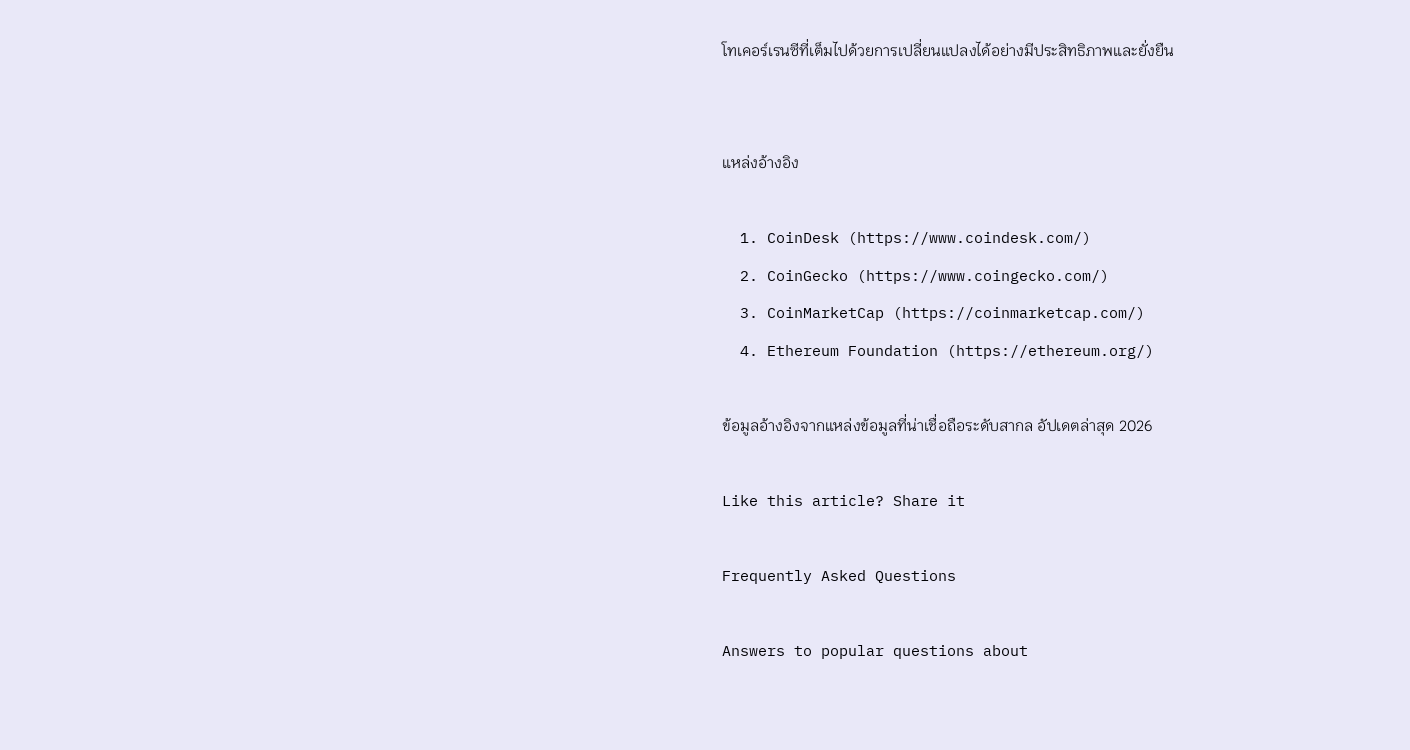โทเคอร์เรนซีที่เต็มไปด้วยการเปลี่ยนแปลงได้อย่างมีประสิทธิภาพและยั่งยืน


แหล่งอ้างอิง

  1. CoinDesk (https://www.coindesk.com/)
  2. CoinGecko (https://www.coingecko.com/)
  3. CoinMarketCap (https://coinmarketcap.com/)
  4. Ethereum Foundation (https://ethereum.org/)

ข้อมูลอ้างอิงจากแหล่งข้อมูลที่น่าเชื่อถือระดับสากล อัปเดตล่าสุด 2026

Like this article? Share it

Frequently Asked Questions

Answers to popular questions about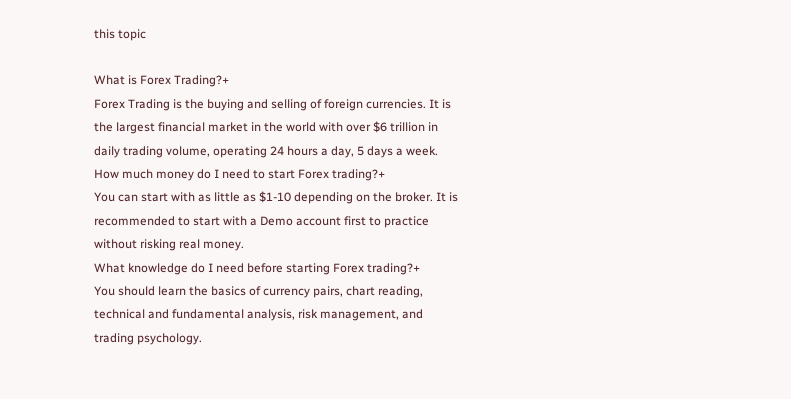this topic

What is Forex Trading?+
Forex Trading is the buying and selling of foreign currencies. It is the largest financial market in the world with over $6 trillion in daily trading volume, operating 24 hours a day, 5 days a week.
How much money do I need to start Forex trading?+
You can start with as little as $1-10 depending on the broker. It is recommended to start with a Demo account first to practice without risking real money.
What knowledge do I need before starting Forex trading?+
You should learn the basics of currency pairs, chart reading, technical and fundamental analysis, risk management, and trading psychology.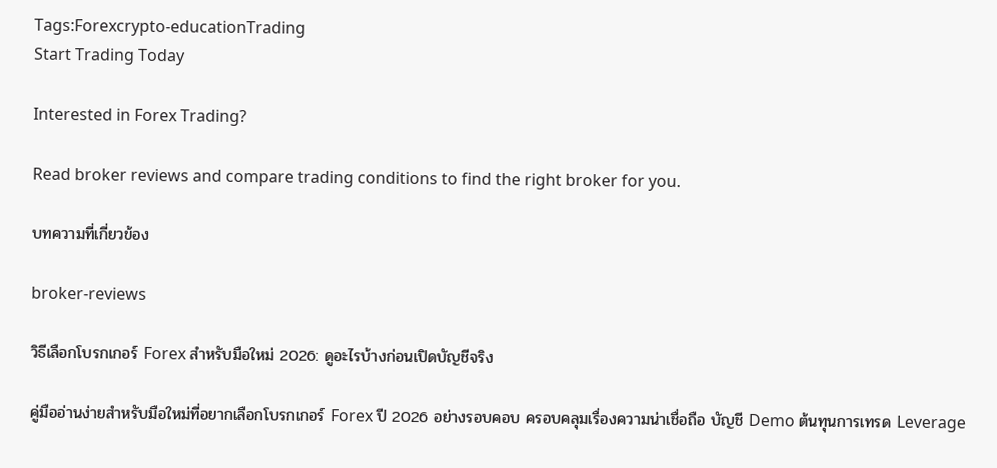Tags:Forexcrypto-educationTrading
Start Trading Today

Interested in Forex Trading?

Read broker reviews and compare trading conditions to find the right broker for you.

บทความที่เกี่ยวข้อง

broker-reviews

วิธีเลือกโบรกเกอร์ Forex สำหรับมือใหม่ 2026: ดูอะไรบ้างก่อนเปิดบัญชีจริง

คู่มืออ่านง่ายสำหรับมือใหม่ที่อยากเลือกโบรกเกอร์ Forex ปี 2026 อย่างรอบคอบ ครอบคลุมเรื่องความน่าเชื่อถือ บัญชี Demo ต้นทุนการเทรด Leverage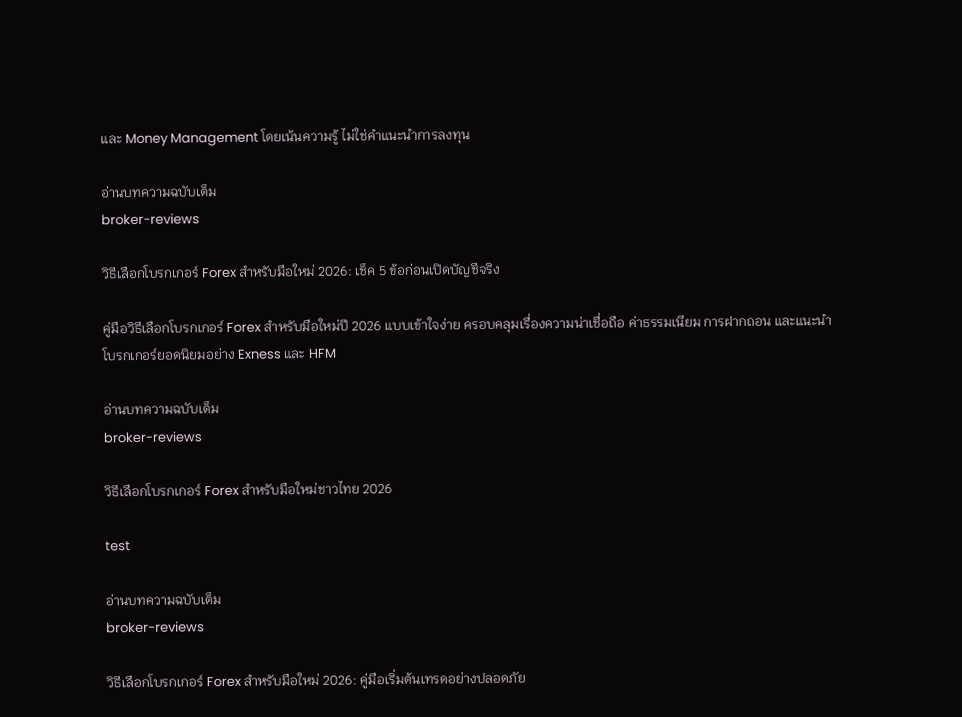และ Money Management โดยเน้นความรู้ ไม่ใช่คำแนะนำการลงทุน

อ่านบทความฉบับเต็ม
broker-reviews

วิธีเลือกโบรกเกอร์ Forex สำหรับมือใหม่ 2026: เช็ค 5 ข้อก่อนเปิดบัญชีจริง

คู่มือวิธีเลือกโบรกเกอร์ Forex สำหรับมือใหม่ปี 2026 แบบเข้าใจง่าย ครอบคลุมเรื่องความน่าเชื่อถือ ค่าธรรมเนียม การฝากถอน และแนะนำโบรกเกอร์ยอดนิยมอย่าง Exness และ HFM

อ่านบทความฉบับเต็ม
broker-reviews

วิธีเลือกโบรกเกอร์ Forex สำหรับมือใหม่ชาวไทย 2026

test

อ่านบทความฉบับเต็ม
broker-reviews

วิธีเลือกโบรกเกอร์ Forex สำหรับมือใหม่ 2026: คู่มือเริ่มต้นเทรดอย่างปลอดภัย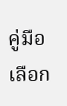คู่มือเลือก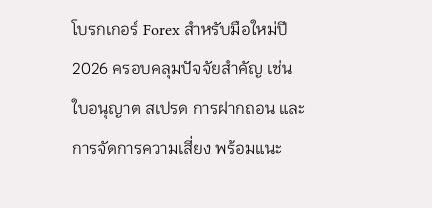โบรกเกอร์ Forex สำหรับมือใหม่ปี 2026 ครอบคลุมปัจจัยสำคัญ เช่น ใบอนุญาต สเปรด การฝากถอน และการจัดการความเสี่ยง พร้อมแนะ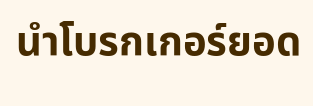นำโบรกเกอร์ยอด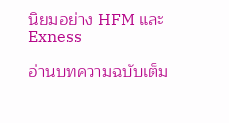นิยมอย่าง HFM และ Exness

อ่านบทความฉบับเต็ม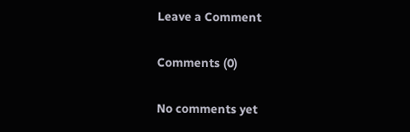Leave a Comment

Comments (0)

No comments yet